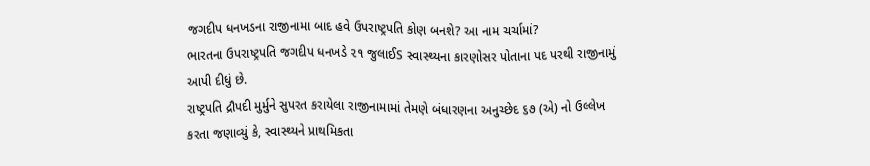જગદીપ ધનખડના રાજીનામા બાદ હવે ઉપરાષ્ટ્રપતિ કોણ બનશે? આ નામ ચર્ચામાં?
ભારતના ઉપરાષ્ટ્રપતિ જગદીપ ધનખડે ૨૧ જુલાઈS સ્વાસ્થ્યના કારણોસર પોતાના પદ પરથી રાજીનામું આપી દીધું છે.
રાષ્ટ્રપતિ દ્રૌપદી મુર્મુને સુપરત કરાયેલા રાજીનામામાં તેમણે બંધારણના અનુચ્છેદ ૬૭ (એ) નો ઉલ્લેખ કરતા જણાવ્યું કે, સ્વાસ્થ્યને પ્રાથમિકતા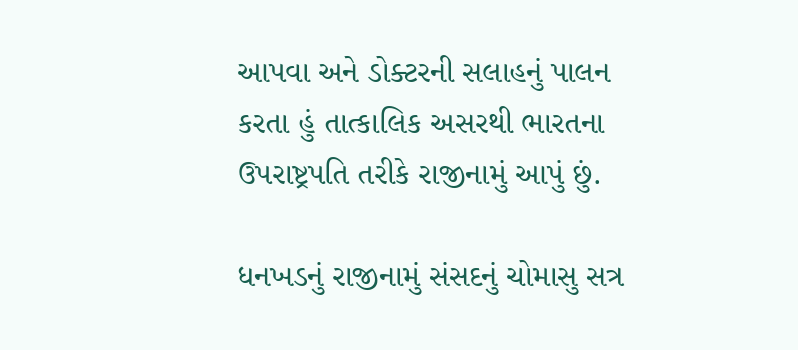આપવા અને ડોક્ટરની સલાહનું પાલન કરતા હું તાત્કાલિક અસરથી ભારતના ઉપરાષ્ટ્રપતિ તરીકે રાજીનામું આપું છું.

ધનખડનું રાજીનામું સંસદનું ચોમાસુ સત્ર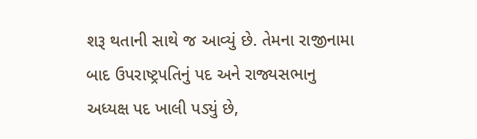શરૂ થતાની સાથે જ આવ્યું છે. તેમના રાજીનામા બાદ ઉપરાષ્ટ્રપતિનું પદ અને રાજ્યસભાનુ અધ્યક્ષ પદ ખાલી પડ્યું છે,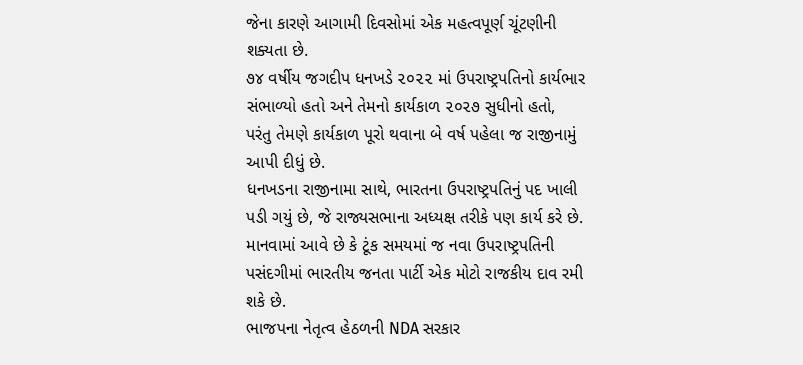જેના કારણે આગામી દિવસોમાં એક મહત્વપૂર્ણ ચૂંટણીની શક્યતા છે.
૭૪ વર્ષીય જગદીપ ધનખડે ૨૦૨૨ માં ઉપરાષ્ટ્રપતિનો કાર્યભાર સંભાળ્યો હતો અને તેમનો કાર્યકાળ ૨૦૨૭ સુધીનો હતો, પરંતુ તેમણે કાર્યકાળ પૂરો થવાના બે વર્ષ પહેલા જ રાજીનામું આપી દીધું છે.
ધનખડના રાજીનામા સાથે, ભારતના ઉપરાષ્ટ્રપતિનું પદ ખાલી પડી ગયું છે, જે રાજ્યસભાના અધ્યક્ષ તરીકે પણ કાર્ય કરે છે. માનવામાં આવે છે કે ટૂંક સમયમાં જ નવા ઉપરાષ્ટ્રપતિની પસંદગીમાં ભારતીય જનતા પાર્ટી એક મોટો રાજકીય દાવ રમી શકે છે.
ભાજપના નેતૃત્વ હેઠળની NDA સરકાર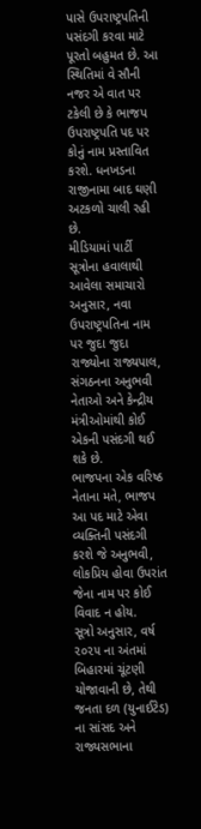પાસે ઉપરાષ્ટ્રપતિની પસંદગી કરવા માટે પૂરતો બહુમત છે. આ સ્થિતિમાં વે સૌની નજર એ વાત પર ટકેલી છે કે ભાજપ ઉપરાષ્ટ્રપતિ પદ પર કોનું નામ પ્રસ્તાવિત કરશે. ધનખડના રાજીનામા બાદ ઘણી અટકળો ચાલી રહી છે.
મીડિયામાં પાર્ટી સૂત્રોના હવાલાથી આવેલા સમાચારો અનુસાર, નવા ઉપરાષ્ટ્રપતિના નામ પર જુદા જુદા રાજ્યોના રાજ્યપાલ, સંગઠનના અનુભવી નેતાઓ અને કેન્દ્રીય મંત્રીઓમાંથી કોઈ એકની પસંદગી થઈ શકે છે.
ભાજપના એક વરિષ્ઠ નેતાના મતે, ભાજપ આ પદ માટે એવા વ્યક્તિની પસંદગી કરશે જે અનુભવી, લોકપ્રિય હોવા ઉપરાંત જેના નામ પર કોઈ વિવાદ ન હોય.
સૂત્રો અનુસાર, વર્ષ ૨૦૨૫ ના અંતમાં બિહારમાં ચૂંટણી યોજાવાની છે, તેથી જનતા દળ (યુનાઈટેડ) ના સાંસદ અને રાજ્યસભાના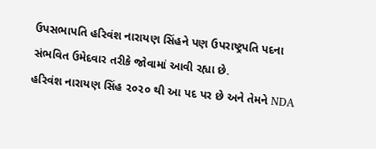ઉપસભાપતિ હરિવંશ નારાયણ સિંહને પણ ઉપરાષ્ટ્રપતિ પદના સંભવિત ઉમેદવાર તરીકે જોવામાં આવી રહ્યા છે.
હરિવંશ નારાયણ સિંહ ૨૦૨૦ થી આ પદ પર છે અને તેમને NDA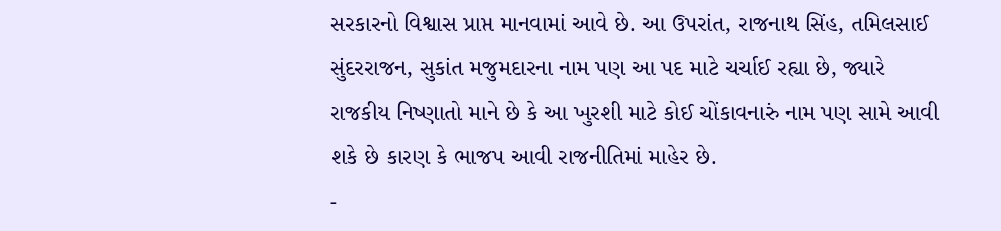સરકારનો વિશ્વાસ પ્રાપ્ત માનવામાં આવે છે. આ ઉપરાંત, રાજનાથ સિંહ, તમિલસાઈ સુંદરરાજન, સુકાંત મજુમદારના નામ પણ આ પદ માટે ચર્ચાઈ રહ્યા છે, જ્યારે રાજકીય નિષ્ણાતો માને છે કે આ ખુરશી માટે કોઈ ચોંકાવનારું નામ પણ સામે આવી શકે છે કારણ કે ભાજપ આવી રાજનીતિમાં માહેર છે.
-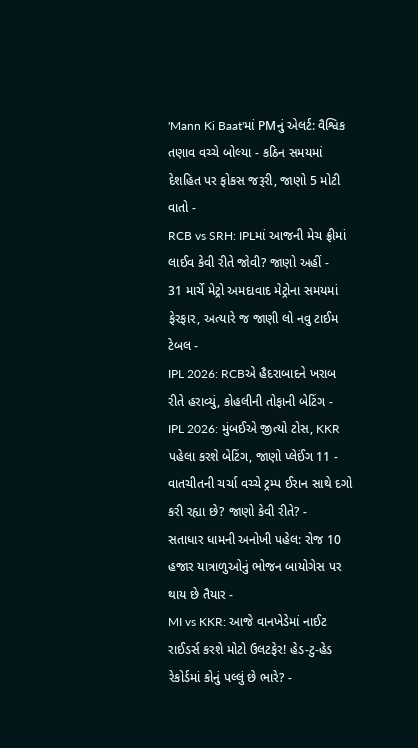'Mann Ki Baat'માં PMનું એલર્ટ: વૈશ્વિક તણાવ વચ્ચે બોલ્યા - કઠિન સમયમાં દેશહિત પર ફોકસ જરૂરી, જાણો 5 મોટી વાતો -
RCB vs SRH: IPLમાં આજની મેચ ફ્રીમાં લાઈવ કેવી રીતે જોવી? જાણો અહીં -
31 માર્ચે મેટ્રો અમદાવાદ મેટ્રોના સમયમાં ફેરફાર, અત્યારે જ જાણી લો નવુ ટાઈમ ટેબલ -
IPL 2026: RCBએ હૈદરાબાદને ખરાબ રીતે હરાવ્યું, કોહલીની તોફાની બેટિંગ -
IPL 2026: મુંબઈએ જીત્યો ટોસ, KKR પહેલા કરશે બેટિંગ, જાણો પ્લેઈંગ 11 -
વાતચીતની ચર્ચા વચ્ચે ટ્રમ્પ ઈરાન સાથે દગો કરી રહ્યા છે? જાણો કેવી રીતે? -
સતાધાર ધામની અનોખી પહેલ: રોજ 10 હજાર યાત્રાળુઓનું ભોજન બાયોગેસ પર થાય છે તૈયાર -
MI vs KKR: આજે વાનખેડેમાં નાઈટ રાઈડર્સ કરશે મોટો ઉલટફેર! હેડ-ટુ-હેડ રેકોર્ડમાં કોનું પલ્લું છે ભારે? -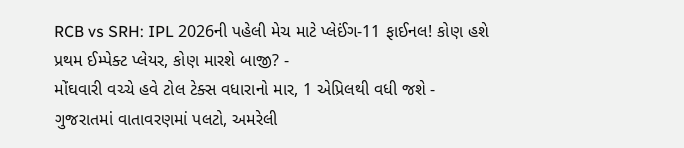RCB vs SRH: IPL 2026ની પહેલી મેચ માટે પ્લેઈંગ-11 ફાઈનલ! કોણ હશે પ્રથમ ઈમ્પેક્ટ પ્લેયર, કોણ મારશે બાજી? -
મોંઘવારી વચ્ચે હવે ટોલ ટેક્સ વધારાનો માર, 1 એપ્રિલથી વધી જશે -
ગુજરાતમાં વાતાવરણમાં પલટો, અમરેલી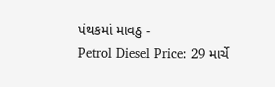પંથકમાં માવઠુ -
Petrol Diesel Price: 29 માર્ચે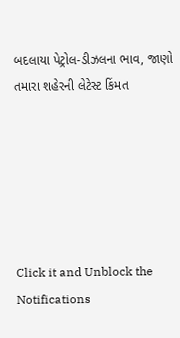બદલાયા પેટ્રોલ-ડીઝલના ભાવ, જાણો તમારા શહેરની લેટેસ્ટ કિંમત






Click it and Unblock the Notifications